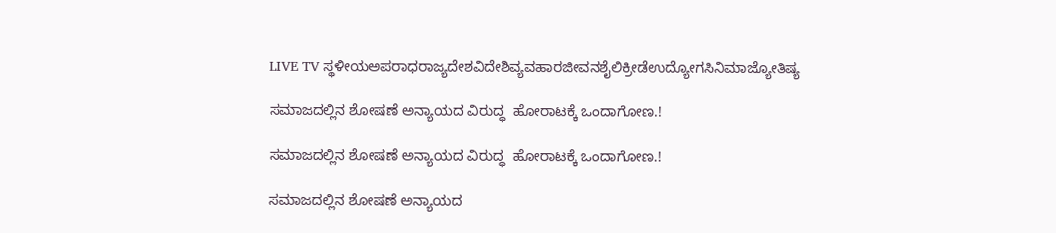LIVE TV ಸ್ಥಳೀಯಅಪರಾಧರಾಜ್ಯದೇಶವಿದೇಶಿವ್ಯವಹಾರಜೀವನಶೈಲಿಕ್ರೀಡೆಉದ್ಯೋಗಸಿನಿಮಾಜ್ಯೋತಿಷ್ಯ

ಸಮಾಜದಲ್ಲಿನ ಶೋಷಣೆ ಅನ್ಯಾಯದ ವಿರುದ್ಧ  ಹೋರಾಟಕ್ಕೆ ಒಂದಾಗೋಣ.!

ಸಮಾಜದಲ್ಲಿನ ಶೋಷಣೆ ಅನ್ಯಾಯದ ವಿರುದ್ಧ  ಹೋರಾಟಕ್ಕೆ ಒಂದಾಗೋಣ.!

ಸಮಾಜದಲ್ಲಿನ ಶೋಷಣೆ ಅನ್ಯಾಯದ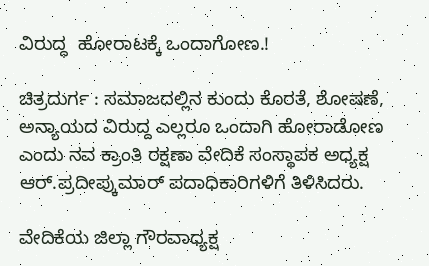ವಿರುದ್ಧ  ಹೋರಾಟಕ್ಕೆ ಒಂದಾಗೋಣ.!

ಚಿತ್ರದುರ್ಗ : ಸಮಾಜದಲ್ಲಿನ ಕುಂದು ಕೊರತೆ, ಶೋಷಣೆ, ಅನ್ಯಾಯದ ವಿರುದ್ದ ಎಲ್ಲರೂ ಒಂದಾಗಿ ಹೋರಾಡೋಣ ಎಂದು ನವ ಕ್ರಾಂತಿ ರಕ್ಷಣಾ ವೇದಿಕೆ ಸಂಸ್ಥಾಪಕ ಅಧ್ಯಕ್ಷ ಆರ್.ಪ್ರದೀಪ್ಕುಮಾರ್ ಪದಾಧಿಕಾರಿಗಳಿಗೆ ತಿಳಿಸಿದರು.

ವೇದಿಕೆಯ ಜಿಲ್ಲಾ ಗೌರವಾಧ್ಯಕ್ಷ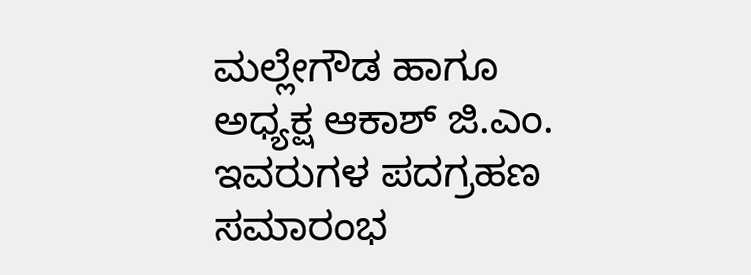ಮಲ್ಲೇಗೌಡ ಹಾಗೂ ಅಧ್ಯಕ್ಷ ಆಕಾಶ್ ಜಿ.ಎಂ. ಇವರುಗಳ ಪದಗ್ರಹಣ ಸಮಾರಂಭ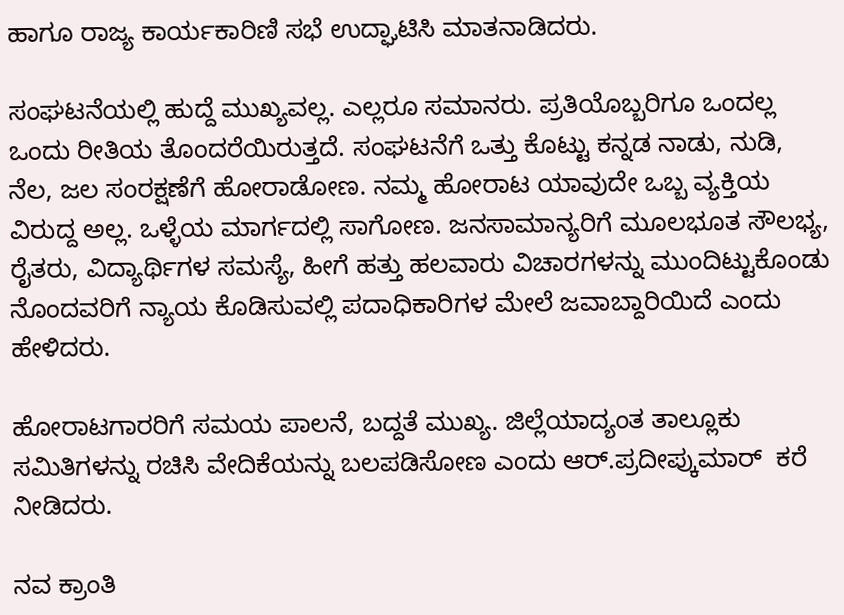ಹಾಗೂ ರಾಜ್ಯ ಕಾರ್ಯಕಾರಿಣಿ ಸಭೆ ಉದ್ಘಾಟಿಸಿ ಮಾತನಾಡಿದರು.

ಸಂಘಟನೆಯಲ್ಲಿ ಹುದ್ದೆ ಮುಖ್ಯವಲ್ಲ. ಎಲ್ಲರೂ ಸಮಾನರು. ಪ್ರತಿಯೊಬ್ಬರಿಗೂ ಒಂದಲ್ಲ ಒಂದು ರೀತಿಯ ತೊಂದರೆಯಿರುತ್ತದೆ. ಸಂಘಟನೆಗೆ ಒತ್ತು ಕೊಟ್ಟು ಕನ್ನಡ ನಾಡು, ನುಡಿ, ನೆಲ, ಜಲ ಸಂರಕ್ಷಣೆಗೆ ಹೋರಾಡೋಣ. ನಮ್ಮ ಹೋರಾಟ ಯಾವುದೇ ಒಬ್ಬ ವ್ಯಕ್ತಿಯ ವಿರುದ್ದ ಅಲ್ಲ. ಒಳ್ಳೆಯ ಮಾರ್ಗದಲ್ಲಿ ಸಾಗೋಣ. ಜನಸಾಮಾನ್ಯರಿಗೆ ಮೂಲಭೂತ ಸೌಲಭ್ಯ, ರೈತರು, ವಿದ್ಯಾರ್ಥಿಗಳ ಸಮಸ್ಯೆ, ಹೀಗೆ ಹತ್ತು ಹಲವಾರು ವಿಚಾರಗಳನ್ನು ಮುಂದಿಟ್ಟುಕೊಂಡು ನೊಂದವರಿಗೆ ನ್ಯಾಯ ಕೊಡಿಸುವಲ್ಲಿ ಪದಾಧಿಕಾರಿಗಳ ಮೇಲೆ ಜವಾಬ್ದಾರಿಯಿದೆ ಎಂದು ಹೇಳಿದರು.

ಹೋರಾಟಗಾರರಿಗೆ ಸಮಯ ಪಾಲನೆ, ಬದ್ದತೆ ಮುಖ್ಯ. ಜಿಲ್ಲೆಯಾದ್ಯಂತ ತಾಲ್ಲೂಕು ಸಮಿತಿಗಳನ್ನು ರಚಿಸಿ ವೇದಿಕೆಯನ್ನು ಬಲಪಡಿಸೋಣ ಎಂದು ಆರ್.ಪ್ರದೀಪ್ಕುಮಾರ್  ಕರೆ ನೀಡಿದರು.

ನವ ಕ್ರಾಂತಿ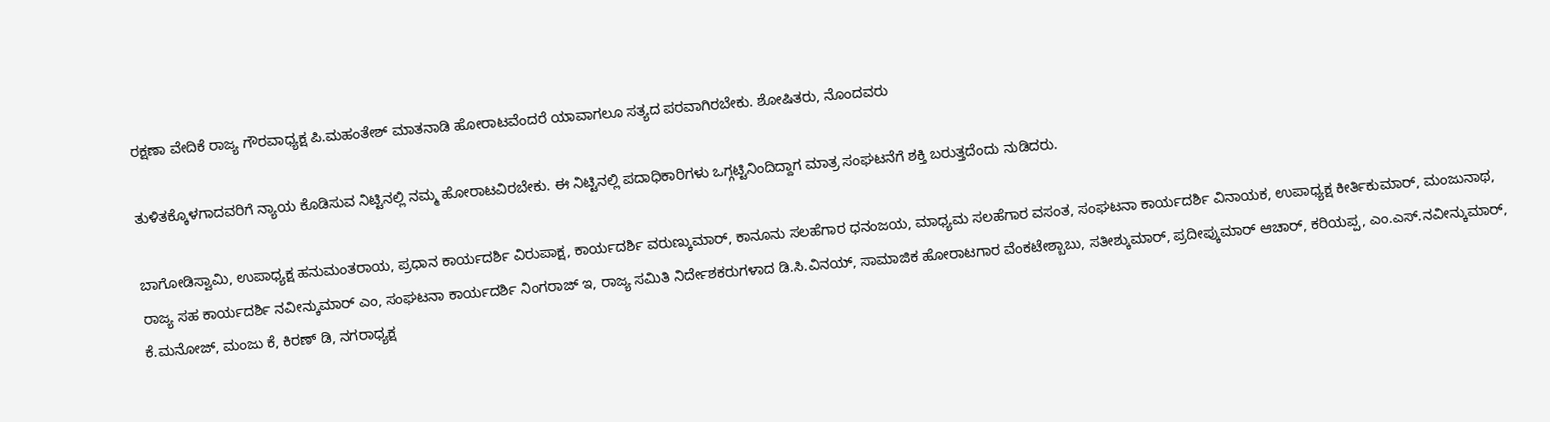ರಕ್ಷಣಾ ವೇದಿಕೆ ರಾಜ್ಯ ಗೌರವಾಧ್ಯಕ್ಷ ಪಿ.ಮಹಂತೇಶ್ ಮಾತನಾಡಿ ಹೋರಾಟವೆಂದರೆ ಯಾವಾಗಲೂ ಸತ್ಯದ ಪರವಾಗಿರಬೇಕು. ಶೋಷಿತರು, ನೊಂದವರು

ತುಳಿತಕ್ಕೊಳಗಾದವರಿಗೆ ನ್ಯಾಯ ಕೊಡಿಸುವ ನಿಟ್ಟಿನಲ್ಲಿ ನಮ್ಮ ಹೋರಾಟವಿರಬೇಕು. ಈ ನಿಟ್ಟಿನಲ್ಲಿ ಪದಾಧಿಕಾರಿಗಳು ಒಗ್ಗಟ್ಟಿನಿಂದಿದ್ದಾಗ ಮಾತ್ರ ಸಂಘಟನೆಗೆ ಶಕ್ತಿ ಬರುತ್ತದೆಂದು ನುಡಿದರು.

ಬಾಗೋಡಿಸ್ವಾಮಿ, ಉಪಾಧ್ಯಕ್ಷ ಹನುಮಂತರಾಯ, ಪ್ರಧಾನ ಕಾರ್ಯದರ್ಶಿ ವಿರುಪಾಕ್ಷ, ಕಾರ್ಯದರ್ಶಿ ವರುಣ್ಕುಮಾರ್, ಕಾನೂನು ಸಲಹೆಗಾರ ಧನಂಜಯ, ಮಾಧ್ಯಮ ಸಲಹೆಗಾರ ವಸಂತ, ಸಂಘಟನಾ ಕಾರ್ಯದರ್ಶಿ ವಿನಾಯಕ, ಉಪಾಧ್ಯಕ್ಷ ಕೀರ್ತಿಕುಮಾರ್, ಮಂಜುನಾಥ, ರಾಜ್ಯ ಸಹ ಕಾರ್ಯದರ್ಶಿ ನವೀನ್ಕುಮಾರ್ ಎಂ, ಸಂಘಟನಾ ಕಾರ್ಯದರ್ಶಿ ನಿಂಗರಾಜ್ ಇ, ರಾಜ್ಯ ಸಮಿತಿ ನಿರ್ದೇಶಕರುಗಳಾದ ಡಿ.ಸಿ.ವಿನಯ್, ಸಾಮಾಜಿಕ ಹೋರಾಟಗಾರ ವೆಂಕಟೇಶ್ಬಾಬು, ಸತೀಶ್ಕುಮಾರ್, ಪ್ರದೀಪ್ಕುಮಾರ್ ಆಚಾರ್, ಕರಿಯಪ್ಪ, ಎಂ.ಎಸ್.ನವೀನ್ಕುಮಾರ್, ಕೆ.ಮನೋಜ್, ಮಂಜು ಕೆ, ಕಿರಣ್ ಡಿ, ನಗರಾಧ್ಯಕ್ಷ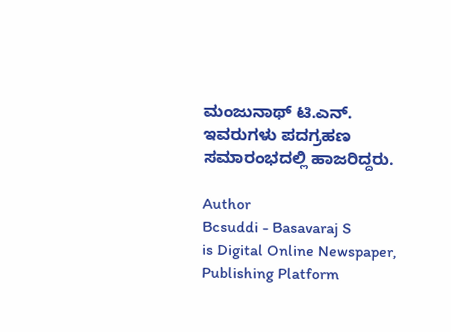ಮಂಜುನಾಥ್ ಟಿ.ಎನ್. ಇವರುಗಳು ಪದಗ್ರಹಣ ಸಮಾರಂಭದಲ್ಲಿ ಹಾಜರಿದ್ದರು.

Author
Bcsuddi - Basavaraj S
is Digital Online Newspaper, Publishing Platform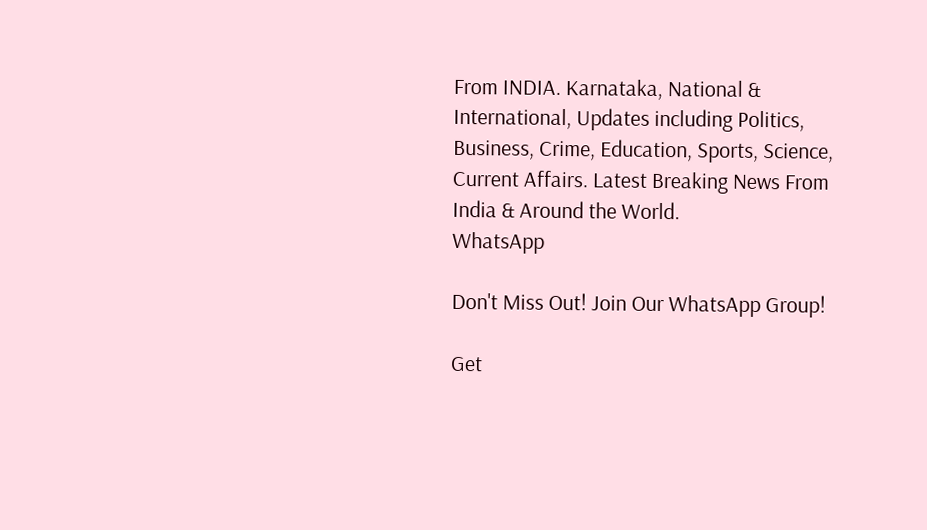From INDIA. Karnataka, National & International, Updates including Politics, Business, Crime, Education, Sports, Science, Current Affairs. Latest Breaking News From India & Around the World.
WhatsApp

Don't Miss Out! Join Our WhatsApp Group!

Get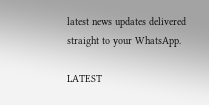latest news updates delivered straight to your WhatsApp.

LATEST